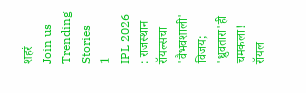शहरं
Join us
Trending Stories
1
IPL 2026 : राजस्थान रॉयल्सचा 'वैभवशाली' विजय; 'ध्रुवतारा'ही चमकला! रॉयल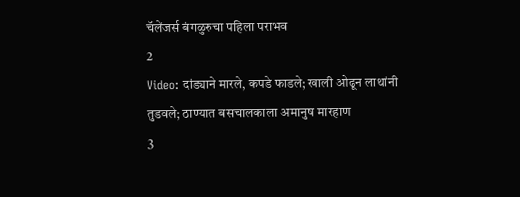चॅलेंजर्स बंगळुरुचा पहिला पराभव
2
Video: दांड्याने मारले, कपडे फाडले; खाली ओढून लाथांनी तुडवले; ठाण्यात बसचालकाला अमानुष मारहाण
3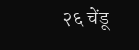२६ चेंडू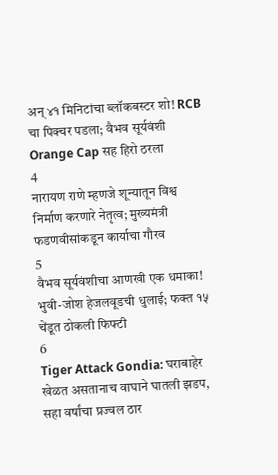अन् ४१ मिनिटांचा ब्लॉकबस्टर शो! RCB चा पिक्चर पडला; वैभव सूर्यवंशी Orange Cap सह हिरो ठरला
4
नारायण राणे म्हणजे शून्यातून विश्व निर्माण करणारे नेतृत्व; मुख्यमंत्री फडणवीसांकडून कार्याचा गौरव
5
वैभव सूर्यवंशीचा आणखी एक धमाका! भुवी-जोश हेजलवूडची धुलाई; फक्त १५ चेंडूत ठोकली फिफ्टी
6
Tiger Attack Gondia: घराबाहेर खेळत असतानाच वाघाने घातली झडप, सहा वर्षांचा प्रज्वल ठार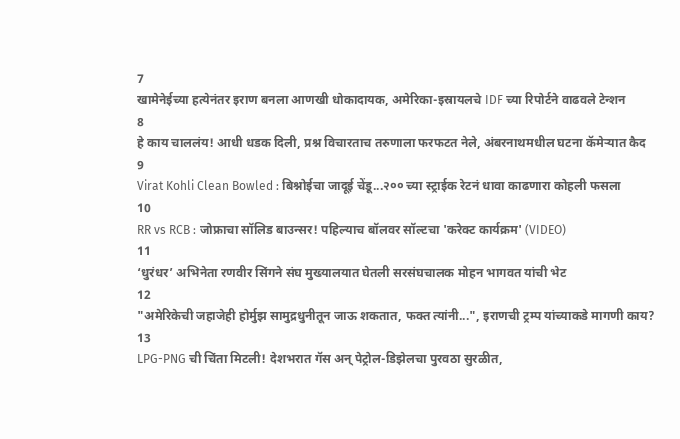7
खामेनेईच्या हत्येनंतर इराण बनला आणखी धोकादायक, अमेरिका-इस्रायलचे IDF च्या रिपोर्टने वाढवले टेन्शन
8
हे काय चाललंय! आधी धडक दिली, प्रश्न विचारताच तरुणाला फरफटत नेले, अंबरनाथमधील घटना कॅमेऱ्यात कैद
9
Virat Kohli Clean Bowled : बिश्नोईचा जादूई चेंडू...२०० च्या स्ट्राईक रेटनं धावा काढणारा कोहली फसला
10
RR vs RCB : जोफ्राचा सॉलिड बाउन्सर! पहिल्याच बॉलवर सॉल्टचा 'करेक्ट कार्यक्रम' (VIDEO)
11
‘धुरंधर’ अभिनेता रणवीर सिंगने संघ मुख्यालयात घेतली सरसंघचालक मोहन भागवत यांची भेट
12
"अमेरिकेची जहाजेही होर्मुझ सामुद्रधुनीतून जाऊ शकतात, फक्त त्यांनी...", इराणची ट्रम्प यांच्याकडे मागणी काय?
13
LPG-PNG ची चिंता मिटली! देशभरात गॅस अन् पेट्रोल-डिझेलचा पुरवठा सुरळीत,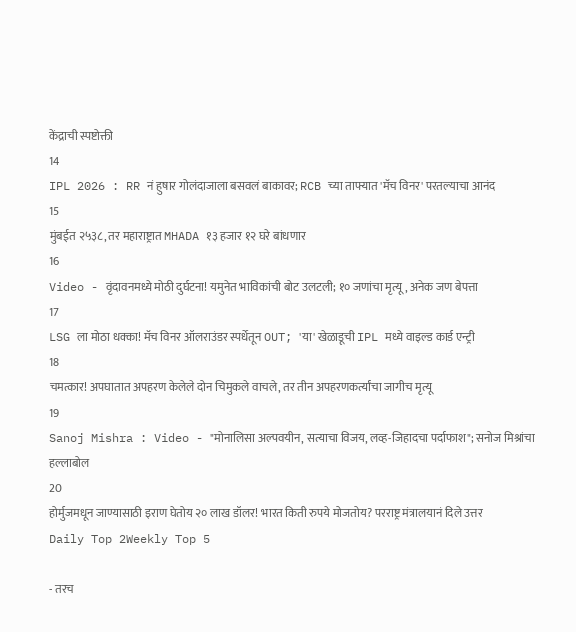केंद्राची स्पष्टोक्ती
14
IPL 2026 : RR नं हुषार गोलंदाजाला बसवलं बाकावर; RCB च्या ताफ्यात 'मॅच विनर' परतल्याचा आनंद
15
मुंबईत २५३८, तर महाराष्ट्रात MHADA १३ हजार १२ घरे बांधणार
16
Video - वृंदावनमध्ये मोठी दुर्घटना! यमुनेत भाविकांची बोट उलटली; १० जणांचा मृत्यू, अनेक जण बेपत्ता
17
LSG ला मोठा धक्का! मॅच विनर ऑलराउंडर स्पर्धेतून OUT; 'या' खेळाडूची IPL मध्ये वाइल्ड कार्ड एन्ट्री
18
चमत्कार! अपघातात अपहरण केलेले दोन चिमुकले वाचले, तर तीन अपहरणकर्त्यांचा जागीच मृत्यू
19
Sanoj Mishra : Video - "मोनालिसा अल्पवयीन, सत्याचा विजय, लव्ह-जिहादचा पर्दाफाश"; सनोज मिश्रांचा हल्लाबोल
20
होर्मुजमधून जाण्यासाठी इराण घेतोय २० लाख डॉलर! भारत किती रुपये मोजतोय? परराष्ट्र मंत्रालयानं दिले उत्तर
Daily Top 2Weekly Top 5

- तरच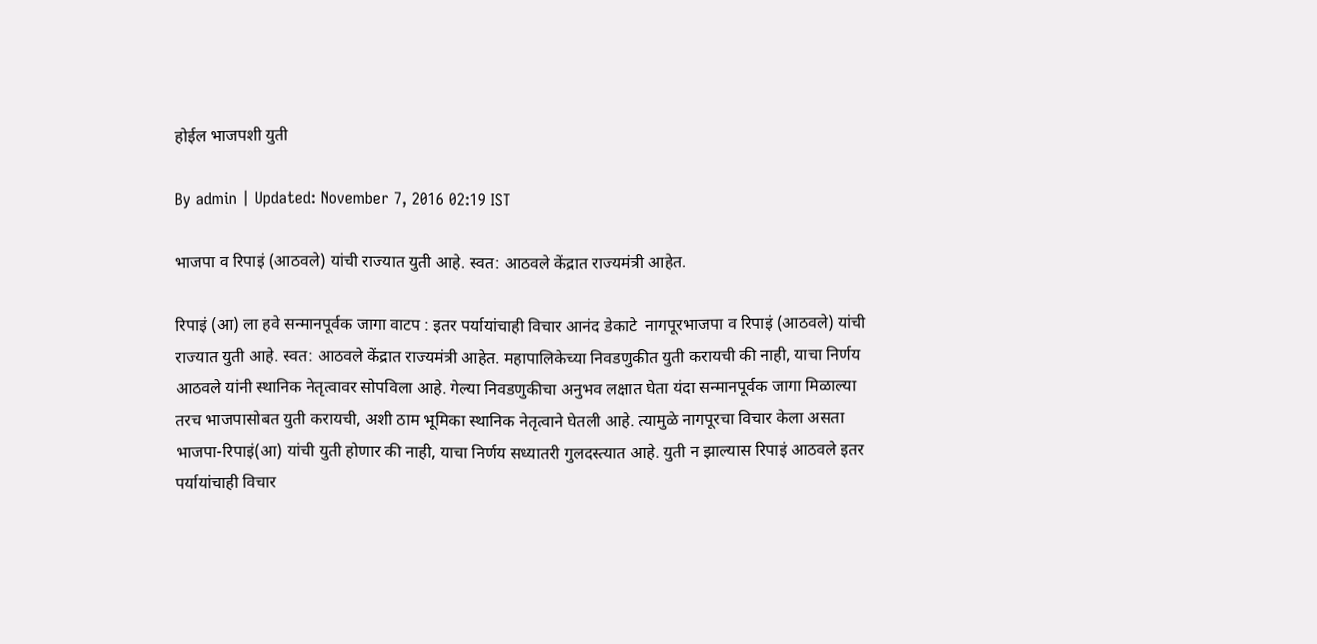होईल भाजपशी युती

By admin | Updated: November 7, 2016 02:19 IST

भाजपा व रिपाइं (आठवले) यांची राज्यात युती आहे. स्वत: आठवले केंद्रात राज्यमंत्री आहेत.

रिपाइं (आ) ला हवे सन्मानपूर्वक जागा वाटप : इतर पर्यायांचाही विचार आनंद डेकाटे  नागपूरभाजपा व रिपाइं (आठवले) यांची राज्यात युती आहे. स्वत: आठवले केंद्रात राज्यमंत्री आहेत. महापालिकेच्या निवडणुकीत युती करायची की नाही, याचा निर्णय आठवले यांनी स्थानिक नेतृत्वावर सोपविला आहे. गेल्या निवडणुकीचा अनुभव लक्षात घेता यंदा सन्मानपूर्वक जागा मिळाल्या तरच भाजपासोबत युती करायची, अशी ठाम भूमिका स्थानिक नेतृत्वाने घेतली आहे. त्यामुळे नागपूरचा विचार केला असता भाजपा-रिपाइं(आ) यांची युती होणार की नाही, याचा निर्णय सध्यातरी गुलदस्त्यात आहे. युती न झाल्यास रिपाइं आठवले इतर पर्यायांचाही विचार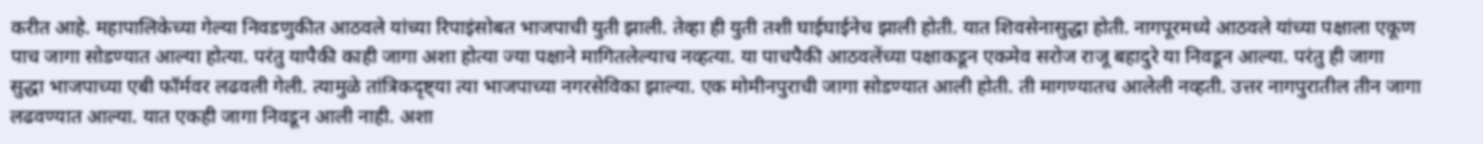करीत आहे. महापालिकेच्या गेल्या निवडणुकीत आठवले यांच्या रिपाइंसोबत भाजपाची युती झाली. तेव्हा ही युती तशी घाईघाईनेच झाली होती. यात शिवसेनासुद्धा होती. नागपूरमध्ये आठवले यांच्या पक्षाला एकूण पाच जागा सोडण्यात आल्या होत्या. परंतु यापैकी काही जागा अशा होत्या ज्या पक्षाने मागितलेल्याच नव्हत्या. या पाचपैकी आठवलेंच्या पक्षाकडून एकमेव सरोज राजू बहादुरे या निवडून आल्या. परंतु ही जागा सुद्धा भाजपाच्या एबी फॉर्मवर लढवली गेली. त्यामुळे तांत्रिकदृष्ट्या त्या भाजपाच्या नगरसेविका झाल्या. एक मोमीनपुराची जागा सोडण्यात आली होती. ती मागण्यातच आलेली नव्हती. उत्तर नागपुरातील तीन जागा लढवण्यात आल्या. यात एकही जागा निवडून आली नाही. अशा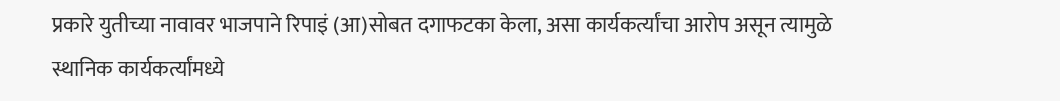प्रकारे युतीच्या नावावर भाजपाने रिपाइं (आ)सोबत दगाफटका केला, असा कार्यकर्त्यांचा आरोप असून त्यामुळे स्थानिक कार्यकर्त्यांमध्ये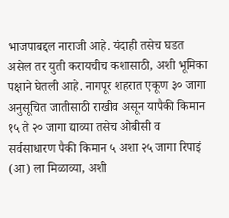भाजपाबद्दल नाराजी आहे. यंदाही तसेच घडत असेल तर युती करायचीच कशासाठी, अशी भूमिका पक्षाने घेतली आहे. नागपूर शहरात एकूण ३० जागा अनुसूचित जातीसाठी राखीव असून यापैकी किमान १५ ते २० जागा द्याव्या तसेच ओबीसी व सर्वसाधारण पैकी किमान ५ अशा २५ जागा रिपाइं (आ) ला मिळाव्या, अशी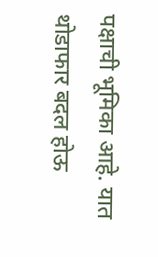पक्षाची भूमिका आहे. यात थोडाफार बदल होऊ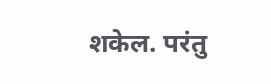शकेल. परंतु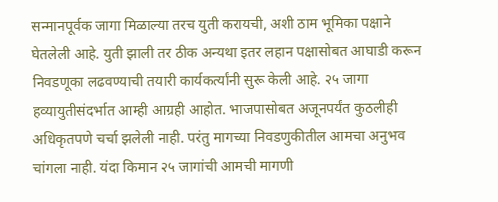सन्मानपूर्वक जागा मिळाल्या तरच युती करायची, अशी ठाम भूमिका पक्षाने घेतलेली आहे. युती झाली तर ठीक अन्यथा इतर लहान पक्षासोबत आघाडी करून निवडणूका लढवण्याची तयारी कार्यकर्त्यांनी सुरू केली आहे. २५ जागा हव्यायुतीसंदर्भात आम्ही आग्रही आहोत. भाजपासोबत अजूनपर्यंत कुठलीही अधिकृतपणे चर्चा झलेली नाही. परंतु मागच्या निवडणुकीतील आमचा अनुभव चांगला नाही. यंदा किमान २५ जागांची आमची मागणी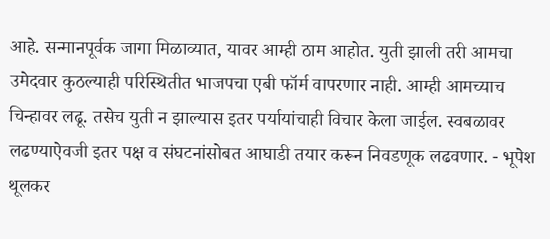आहे. सन्मानपूर्वक जागा मिळाव्यात, यावर आम्ही ठाम आहोत. युती झाली तरी आमचा उमेदवार कुठल्याही परिस्थितीत भाजपचा एबी फॉर्म वापरणार नाही. आम्ही आमच्याच चिन्हावर लढू. तसेच युती न झाल्यास इतर पर्यायांचाही विचार केला जाईल. स्वबळावर लढण्याऐवजी इतर पक्ष व संघटनांसोबत आघाडी तयार करून निवडणूक लढवणार. - भूपेश थूलकर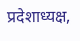प्रदेशाध्यक्ष,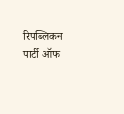रिपब्लिकन पार्टी ऑफ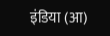इंडिया (आ)